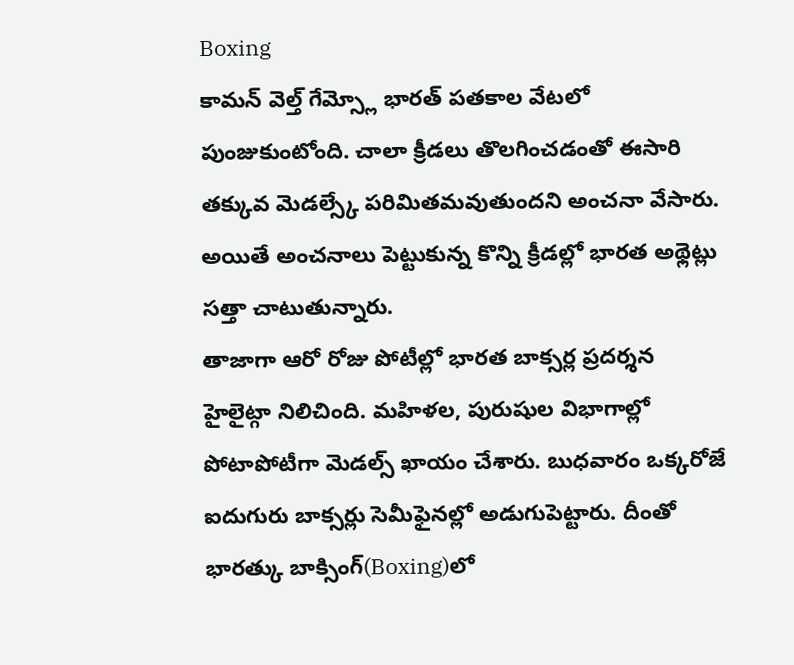Boxing
కామన్ వెల్త్ గేమ్స్లో భారత్ పతకాల వేటలో పుంజుకుంటోంది. చాలా క్రీడలు తొలగించడంతో ఈసారి తక్కువ మెడల్స్కే పరిమితమవుతుందని అంచనా వేసారు. అయితే అంచనాలు పెట్టుకున్న కొన్ని క్రీడల్లో భారత అథ్లెట్లు సత్తా చాటుతున్నారు.
తాజాగా ఆరో రోజు పోటీల్లో భారత బాక్సర్ల ప్రదర్శన హైలైట్గా నిలిచింది. మహిళల, పురుషుల విభాగాల్లో పోటాపోటీగా మెడల్స్ ఖాయం చేశారు. బుధవారం ఒక్కరోజే ఐదుగురు బాక్సర్లు సెమీఫైనల్లో అడుగుపెట్టారు. దీంతో భారత్కు బాక్సింగ్(Boxing)లో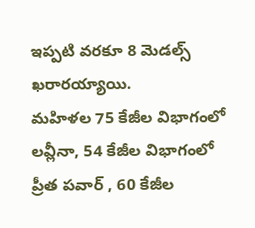ఇప్పటి వరకూ 8 మెడల్స్ ఖరారయ్యాయి.
మహిళల 75 కేజీల విభాగంలో లవ్లీనా, 54 కేజీల విభాగంలో ప్రీత పవార్ , 60 కేజీల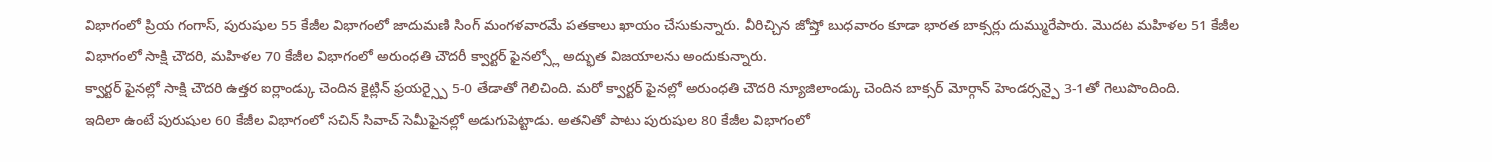విభాగంలో ప్రియ గంగాస్, పురుషుల 55 కేజీల విభాగంలో జాదుమణి సింగ్ మంగళవారమే పతకాలు ఖాయం చేసుకున్నారు. వీరిచ్చిన జోష్తో బుధవారం కూడా భారత బాక్సర్లు దుమ్మురేపారు. మొదట మహిళల 51 కేజీల విభాగంలో సాక్షి చౌదరి, మహిళల 70 కేజీల విభాగంలో అరుంధతి చౌదరీ క్వార్టర్ ఫైనల్స్లో అద్భుత విజయాలను అందుకున్నారు.
క్వార్టర్ ఫైనల్లో సాక్షి చౌదరి ఉత్తర ఐర్లాండ్కు చెందిన కైట్లిన్ ఫ్రయర్స్పై 5-0 తేడాతో గెలిచింది. మరో క్వార్టర్ ఫైనల్లో అరుంధతి చౌదరి న్యూజిలాండ్కు చెందిన బాక్సర్ మోర్గాన్ హెండర్సన్పై 3-1తో గెలుపొందింది.
ఇదిలా ఉంటే పురుషుల 60 కేజీల విభాగంలో సచిన్ సివాచ్ సెమీఫైనల్లో అడుగుపెట్టాడు. అతనితో పాటు పురుషుల 80 కేజీల విభాగంలో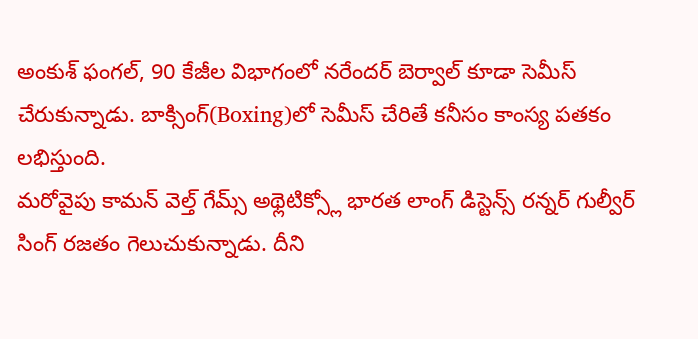అంకుశ్ ఫంగల్, 90 కేజీల విభాగంలో నరేందర్ బెర్వాల్ కూడా సెమీస్ చేరుకున్నాడు. బాక్సింగ్(Boxing)లో సెమీస్ చేరితే కనీసం కాంస్య పతకం లభిస్తుంది.
మరోవైపు కామన్ వెల్త్ గేమ్స్ అథ్లెటిక్స్లో భారత లాంగ్ డిస్టెన్స్ రన్నర్ గుల్వీర్ సింగ్ రజతం గెలుచుకున్నాడు. దీని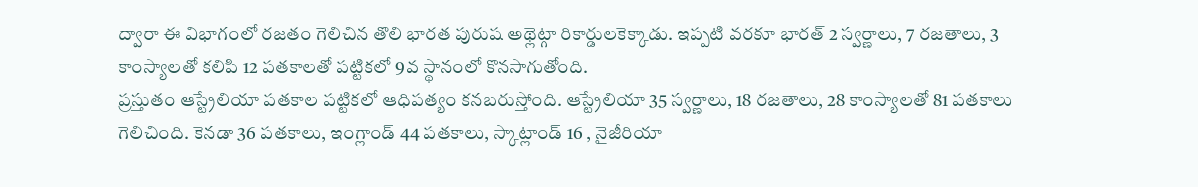ద్వారా ఈ విభాగంలో రజతం గెలిచిన తొలి భారత పురుష అథ్లెట్గా రికార్డులకెక్కాడు. ఇప్పటి వరకూ భారత్ 2 స్వర్ణాలు, 7 రజతాలు, 3 కాంస్యాలతో కలిపి 12 పతకాలతో పట్టికలో 9వ స్థానంలో కొనసాగుతోంది.
ప్రస్తుతం ఆస్ట్రేలియా పతకాల పట్టికలో ఆధిపత్యం కనబరుస్తోంది. ఆస్ట్రేలియా 35 స్వర్ణాలు, 18 రజతాలు, 28 కాంస్యాలతో 81 పతకాలు గెలిచింది. కెనడా 36 పతకాలు, ఇంగ్లాండ్ 44 పతకాలు, స్కాట్లాండ్ 16 , నైజీరియా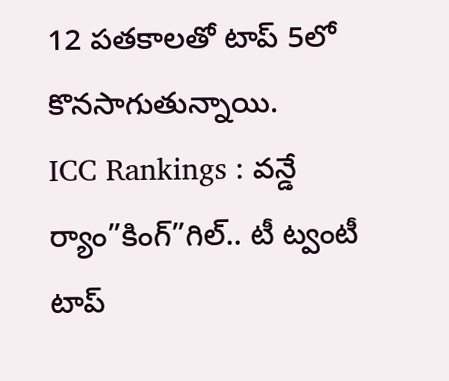12 పతకాలతో టాప్ 5లో కొనసాగుతున్నాయి.
ICC Rankings : వన్డే ర్యాం”కింగ్”గిల్.. టీ ట్వంటీ టాప్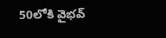50లోకి వైభవ్